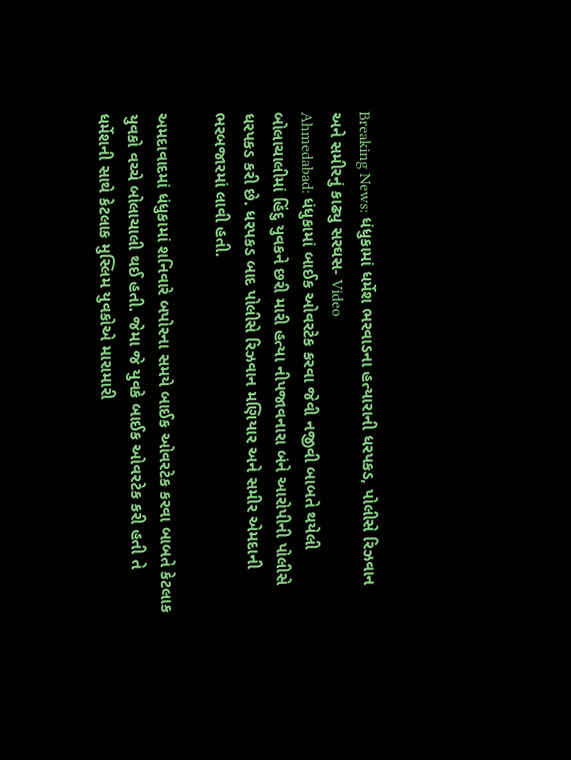Breaking News: ધંધુકામાં ધર્મેશ ભરવાડના હત્યારાની ધરપકડ, પોલીસે રિઝવાન અને સમીરનું કાઢ્યુ સરઘસ- Video
Ahmedabad: ધંધુકામાં બાઈક ઓવરટેક કરવા જેવી નજીવી બાબતે થયેલી બોલાચાલીમાં હિંદુ યુવકને છરી મારી હત્યા નીપજાવનારા બંને આરોપીની પોલીસે ધરપકડ કરી છે. ધરપકડ બાદ પોલીસે રિઝવાન મણિયાર અને સમીર એમદાની ભરબજારમાં લાવી હતી.

અમદાવાદમાં ધંધુકામાં શનિવારે બપોરના સમયે બાઈક ઓવરટેક કરવા બાબતે કેટલાક યુવકો વચ્ચે બોલાચાલી થઈ હતી. જેમા જે યુવકે બાઈક ઓવરટેક કરી હતી તે ધર્મેશની સાથે કેટલાક મુસ્લિમ યુવકોએ મારામારી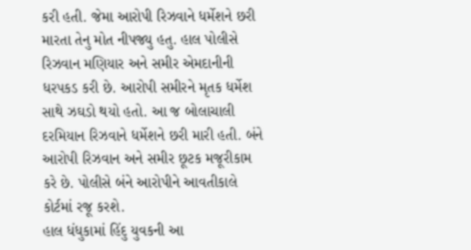કરી હતી. જેમા આરોપી રિઝવાને ધર્મેશને છરી મારતા તેનુ મોત નીપજ્યુ હતુ. હાલ પોલીસે રિઝવાન મણિયાર અને સમીર એમદાનીની ધરપકડ કરી છે. આરોપી સમીરને મૃતક ધર્મેશ સાથે ઝઘડો થયો હતો. આ જ બોલાચાલી દરમિયાન રિઝવાને ધર્મેશને છરી મારી હતી. બંને આરોપી રિઝવાન અને સમીર છૂટક મજૂરીકામ કરે છે. પોલીસે બંને આરોપીને આવતીકાલે કોર્ટમાં રજૂ કરશે.
હાલ ધંધુકામાં હિંદુ યુવકની આ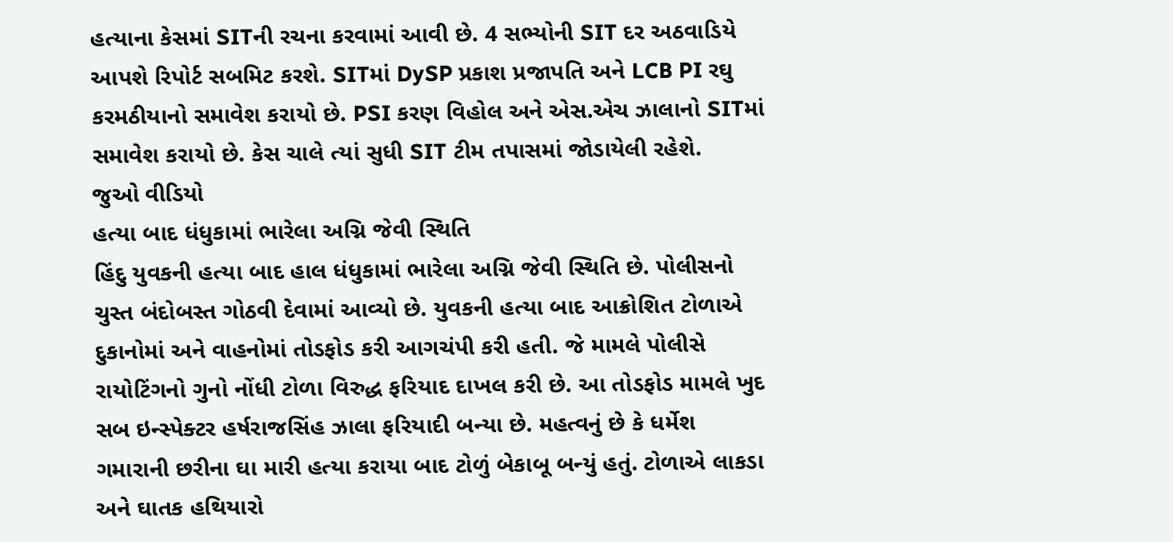હત્યાના કેસમાં SITની રચના કરવામાં આવી છે. 4 સભ્યોની SIT દર અઠવાડિયે આપશે રિપોર્ટ સબમિટ કરશે. SITમાં DySP પ્રકાશ પ્રજાપતિ અને LCB PI રઘુ કરમઠીયાનો સમાવેશ કરાયો છે. PSI કરણ વિહોલ અને એસ.એચ ઝાલાનો SITમાં સમાવેશ કરાયો છે. કેસ ચાલે ત્યાં સુધી SIT ટીમ તપાસમાં જોડાયેલી રહેશે.
જુઓ વીડિયો
હત્યા બાદ ધંધુકામાં ભારેલા અગ્નિ જેવી સ્થિતિ
હિંદુ યુવકની હત્યા બાદ હાલ ધંધુકામાં ભારેલા અગ્નિ જેવી સ્થિતિ છે. પોલીસનો ચુસ્ત બંદોબસ્ત ગોઠવી દેવામાં આવ્યો છે. યુવકની હત્યા બાદ આક્રોશિત ટોળાએ દુકાનોમાં અને વાહનોમાં તોડફોડ કરી આગચંપી કરી હતી. જે મામલે પોલીસે રાયોટિંગનો ગુનો નોંધી ટોળા વિરુદ્ધ ફરિયાદ દાખલ કરી છે. આ તોડફોડ મામલે ખુદ સબ ઇન્સ્પેક્ટર હર્ષરાજસિંહ ઝાલા ફરિયાદી બન્યા છે. મહત્વનું છે કે ધર્મેશ ગમારાની છરીના ઘા મારી હત્યા કરાયા બાદ ટોળું બેકાબૂ બન્યું હતું. ટોળાએ લાકડા અને ઘાતક હથિયારો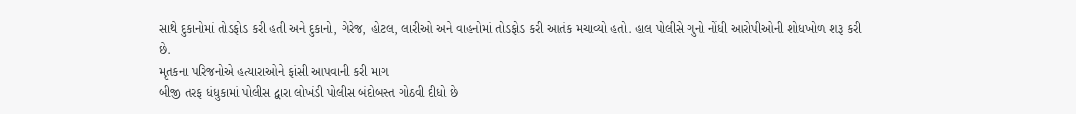સાથે દુકાનોમાં તોડફોડ કરી હતી અને દુકાનો, ગેરેજ, હોટલ, લારીઓ અને વાહનોમાં તોડફોડ કરી આતંક મચાવ્યો હતો. હાલ પોલીસે ગુનો નોંધી આરોપીઓની શોધખોળ શરૂ કરી છે.
મૃતકના પરિજનોએ હત્યારાઓને ફાંસી આપવાની કરી માગ
બીજી તરફ ધંધુકામાં પોલીસ દ્વારા લોખંડી પોલીસ બંદોબસ્ત ગોઠવી દીધો છે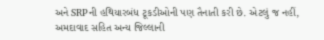અને SRPની હથિયારબંધ ટૂકડીઓની પણ તૈનાતી કરી છે. એટલું જ નહીં, અમદાવાદ સહિત અન્ય જિલ્લાની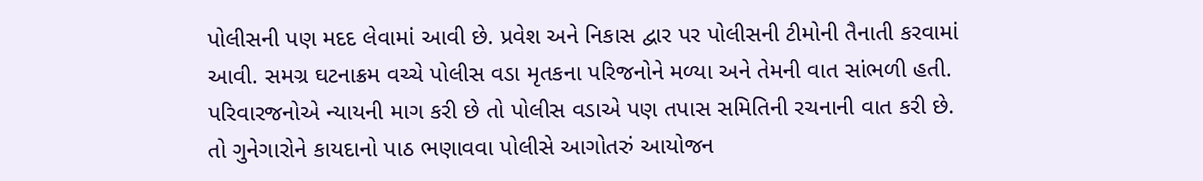પોલીસની પણ મદદ લેવામાં આવી છે. પ્રવેશ અને નિકાસ દ્વાર પર પોલીસની ટીમોની તૈનાતી કરવામાં આવી. સમગ્ર ઘટનાક્રમ વચ્ચે પોલીસ વડા મૃતકના પરિજનોને મળ્યા અને તેમની વાત સાંભળી હતી. પરિવારજનોએ ન્યાયની માગ કરી છે તો પોલીસ વડાએ પણ તપાસ સમિતિની રચનાની વાત કરી છે.
તો ગુનેગારોને કાયદાનો પાઠ ભણાવવા પોલીસે આગોતરું આયોજન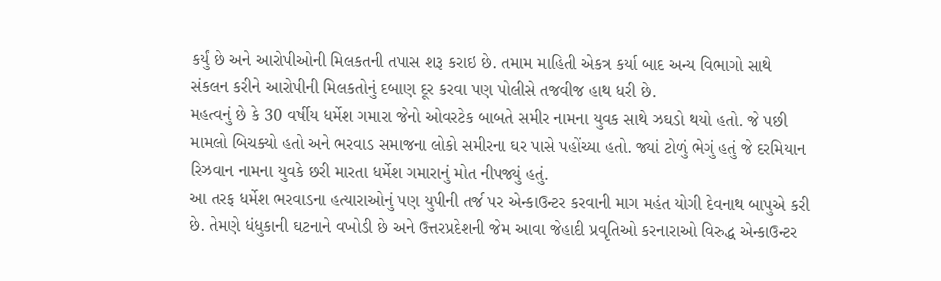કર્યું છે અને આરોપીઓની મિલકતની તપાસ શરૂ કરાઇ છે. તમામ માહિતી એકત્ર કર્યા બાદ અન્ય વિભાગો સાથે સંકલન કરીને આરોપીની મિલકતોનું દબાણ દૂર કરવા પણ પોલીસે તજવીજ હાથ ધરી છે.
મહત્વનું છે કે 30 વર્ષીય ધર્મેશ ગમારા જેનો ઓવરટેક બાબતે સમીર નામના યુવક સાથે ઝઘડો થયો હતો. જે પછી મામલો બિચક્યો હતો અને ભરવાડ સમાજના લોકો સમીરના ઘર પાસે પહોંચ્યા હતો. જ્યાં ટોળું ભેગું હતું જે દરમિયાન રિઝવાન નામના યુવકે છરી મારતા ધર્મેશ ગમારાનું મોત નીપજ્યું હતું.
આ તરફ ધર્મેશ ભરવાડના હત્યારાઓનું પણ યુપીની તર્જ પર એન્કાઉન્ટર કરવાની માગ મહંત યોગી દેવનાથ બાપુએ કરી છે. તેમણે ધંધુકાની ઘટનાને વખોડી છે અને ઉત્તરપ્રદેશની જેમ આવા જેહાદી પ્રવૃતિઓ કરનારાઓ વિરુદ્ધ એન્કાઉન્ટર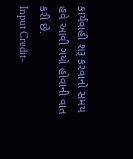કાર્યવાહી શરૂ કરવાનો સમય હવે આવી ગયો હોવાની વાત કરી છે.
Input Credit-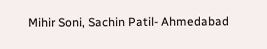Mihir Soni, Sachin Patil- Ahmedabad